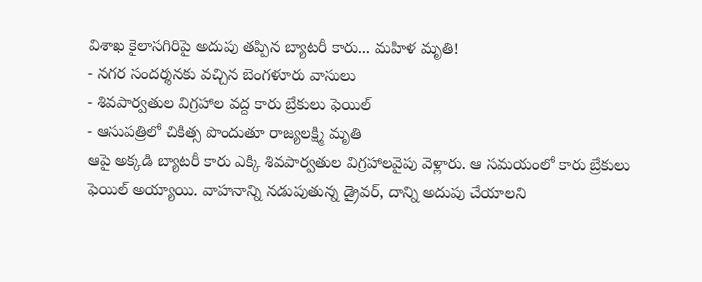విశాఖ కైలాసగిరిపై అదుపు తప్పిన బ్యాటరీ కారు... మహిళ మృతి!
- నగర సందర్శనకు వచ్చిన బెంగళూరు వాసులు
- శివపార్వతుల విగ్రహాల వద్ద కారు బ్రేకులు ఫెయిల్
- ఆసుపత్రిలో చికిత్స పొందుతూ రాజ్యలక్ష్మి మృతి
ఆపై అక్కడి బ్యాటరీ కారు ఎక్కి శివపార్వతుల విగ్రహాలవైపు వెళ్లారు. ఆ సమయంలో కారు బ్రేకులు ఫెయిల్ అయ్యాయి. వాహనాన్ని నడుపుతున్న డ్రైవర్, దాన్ని అదుపు చేయాలని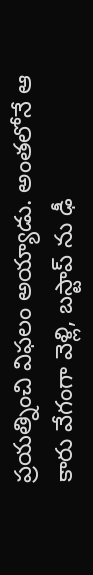ప్రయత్నించి విఫలం అయ్యాడు. అంతలోనే ఆ కారు వేగంగా వెళ్లి, బస్టాప్ ను ఢీ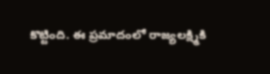కొట్టింది. ఈ ప్రమాదంలో రాజ్యలక్ష్మికి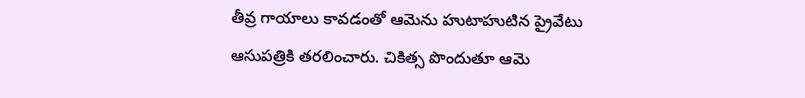తీవ్ర గాయాలు కావడంతో ఆమెను హుటాహుటిన ప్రైవేటు ఆసుపత్రికి తరలించారు. చికిత్స పొందుతూ ఆమె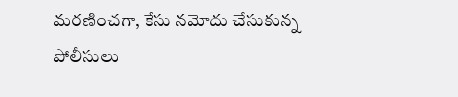మరణించగా, కేసు నమోదు చేసుకున్న పోలీసులు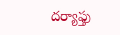దర్యాఫ్తు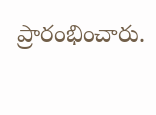ప్రారంభించారు.